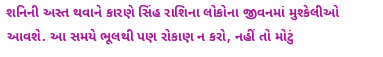શનિની અસ્ત થવાને કારણે સિંહ રાશિના લોકોના જીવનમાં મુશ્કેલીઓ આવશે. આ સમયે ભૂલથી પણ રોકાણ ન કરો, નહીં તો મોટું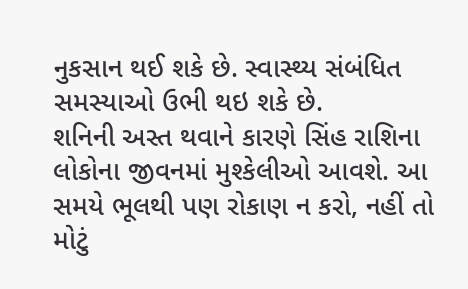નુકસાન થઈ શકે છે. સ્વાસ્થ્ય સંબંધિત સમસ્યાઓ ઉભી થઇ શકે છે.
શનિની અસ્ત થવાને કારણે સિંહ રાશિના લોકોના જીવનમાં મુશ્કેલીઓ આવશે. આ સમયે ભૂલથી પણ રોકાણ ન કરો, નહીં તો મોટું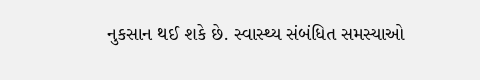નુકસાન થઈ શકે છે. સ્વાસ્થ્ય સંબંધિત સમસ્યાઓ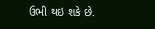ઉભી થઇ શકે છે.